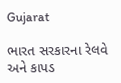Gujarat

ભારત સરકારના રેલવે અને કાપડ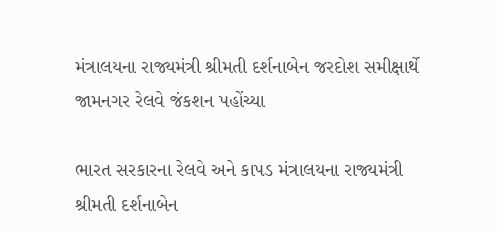મંત્રાલયના રાજ્યમંત્રી શ્રીમતી દર્શનાબેન જરદોશ સમીક્ષાર્થે જામનગર રેલવે જંકશન પહોંચ્યા

ભારત સરકારના રેલવે અને કાપડ મંત્રાલયના રાજ્યમંત્રી શ્રીમતી દર્શનાબેન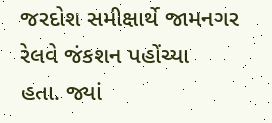જરદોશ સમીક્ષાર્થે જામનગર રેલવે જંકશન પહોંચ્યા
હતા. જ્યાં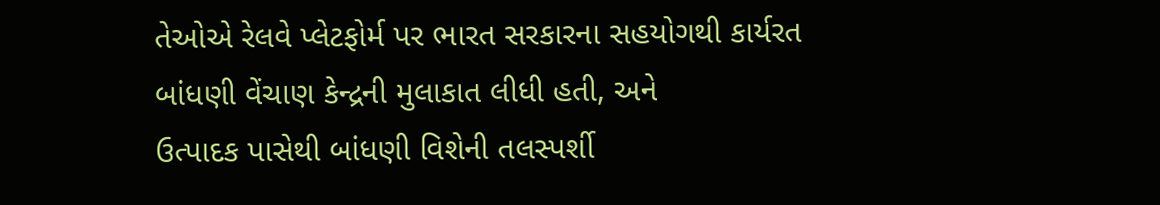તેઓએ રેલવે પ્લેટફોર્મ પર ભારત સરકારના સહયોગથી કાર્યરત બાંધણી વેંચાણ કેન્દ્રની મુલાકાત લીધી હતી, અને
ઉત્પાદક પાસેથી બાંધણી વિશેની તલસ્પર્શી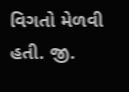વિગતો મેળવી હતી. જી.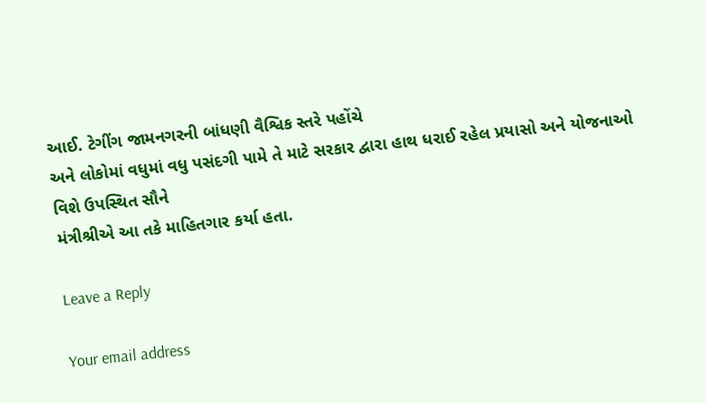આઈ. ટેગીંગ જામનગરની બાંધણી વૈશ્વિક સ્તરે પહોંચે
અને લોકોમાં વધુમાં વધુ પસંદગી પામે તે માટે સરકાર દ્વારા હાથ ધરાઈ રહેલ પ્રયાસો અને યોજનાઓ વિશે ઉપસ્થિત સૌને
મંત્રીશ્રીએ આ તકે માહિતગાર કર્યા હતા.

Leave a Reply

Your email address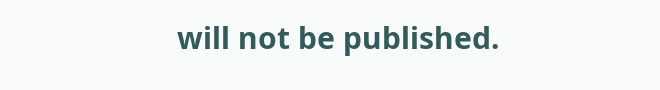will not be published.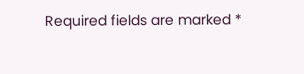Required fields are marked *